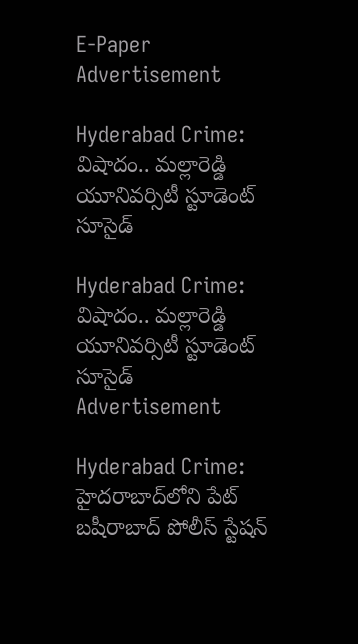E-Paper
Advertisement

Hyderabad Crime: విషాదం.. మల్లారెడ్డి యూనివర్సిటీ స్టూడెంట్ సూసైడ్

Hyderabad Crime: విషాదం.. మల్లారెడ్డి యూనివర్సిటీ స్టూడెంట్ సూసైడ్
Advertisement

Hyderabad Crime: హైదరాబాద్‌లోని పేట్ బషీరాబాద్ పోలీస్ స్టేషన్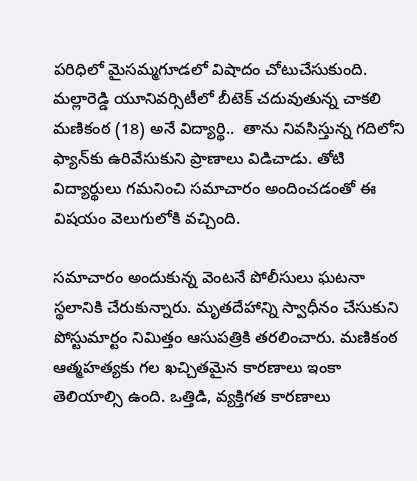పరిధిలో మైసమ్మగూడలో విషాదం చోటుచేసుకుంది. మల్లారెడ్డి యూనివర్సిటీలో బీటెక్ చదువుతున్న చాకలి మణికంఠ (18) అనే విద్యార్థి..  తాను నివసిస్తున్న గదిలోని ఫ్యాన్‌కు ఉరివేసుకుని ప్రాణాలు విడిచాడు. తోటి విద్యార్థులు గమనించి సమాచారం అందించడంతో ఈ విషయం వెలుగులోకి వచ్చింది.

సమాచారం అందుకున్న వెంటనే పోలీసులు ఘటనా స్థలానికి చేరుకున్నారు. మృతదేహాన్ని స్వాధీనం చేసుకుని పోస్టుమార్టం నిమిత్తం ఆసుపత్రికి తరలించారు. మణికంఠ ఆత్మహత్యకు గల ఖచ్చితమైన కారణాలు ఇంకా తెలియాల్సి ఉంది. ఒత్తిడి, వ్యక్తిగత కారణాలు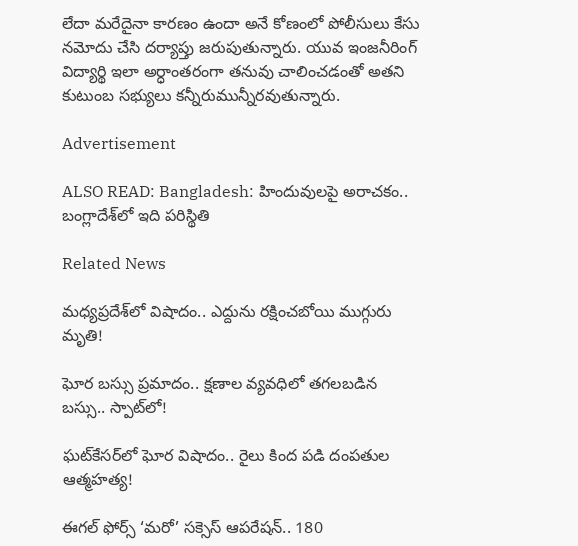లేదా మరేదైనా కారణం ఉందా అనే కోణంలో పోలీసులు కేసు నమోదు చేసి దర్యాప్తు జరుపుతున్నారు. యువ ఇంజనీరింగ్ విద్యార్థి ఇలా అర్ధాంతరంగా తనువు చాలించడంతో అతని కుటుంబ సభ్యులు కన్నీరుమున్నీరవుతున్నారు.

Advertisement

ALSO READ: Bangladesh: హిందువులపై అరాచకం.. బంగ్లాదేశ్‌లో ఇది పరిస్థితి

Related News

మధ్యప్రదేశ్‌లో విషాదం.. ఎద్దును రక్షించబోయి ముగ్గురు మృతి!

ఘోర బస్సు ప్రమాదం.. క్షణాల వ్యవధిలో తగలబడిన బస్సు.. స్పాట్‌లో!

ఘట్‌కేసర్‌లో ఘోర విషాదం.. రైలు కింద పడి దంపతుల ఆత్మహత్య!

ఈగల్ ఫోర్స్ ‘మరో’ సక్సెస్ ఆపరేషన్.. 180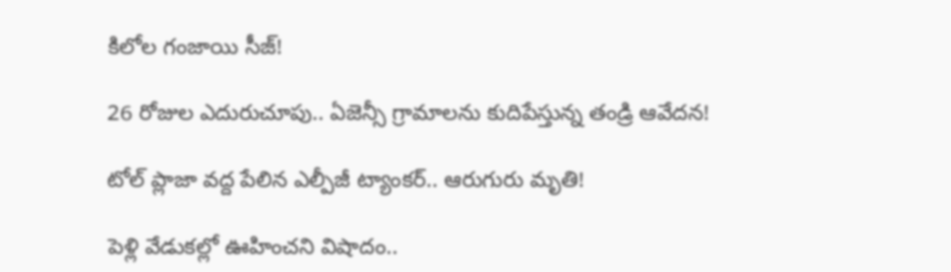కిలోల గంజాయి సీజ్!

26 రోజుల ఎదురుచూపు.. ఏజెన్సీ గ్రామాలను కుదిపేస్తున్న తండ్రి ఆవేదన!

టోల్ ప్లాజా వద్ద పేలిన ఎల్పీజీ ట్యాంకర్.. ఆరుగురు మృతి!

పెళ్లి వేడుకల్లో ఊహించని విషాదం..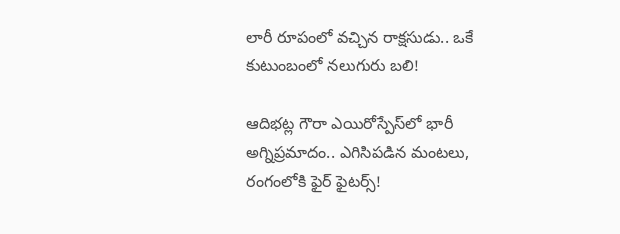లారీ రూపంలో వచ్చిన రాక్షసుడు.. ఒకే కుటుంబంలో నలుగురు బలి!

ఆదిభట్ల గౌరా ఎయిరోస్పేస్‌లో భారీ అగ్నిప్రమాదం.. ఎగిసిపడిన మంటలు, రంగంలోకి ఫైర్ ఫైటర్స్!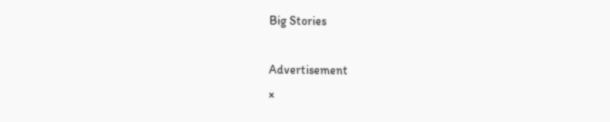Big Stories

Advertisement
×